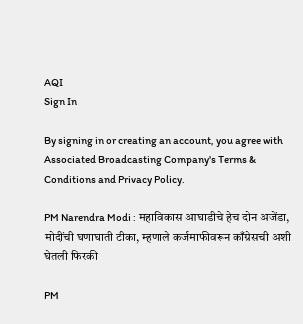AQI
Sign In

By signing in or creating an account, you agree with Associated Broadcasting Company's Terms & Conditions and Privacy Policy.

PM Narendra Modi : महाविकास आघाडीचे हेच दोन अजेंडा, मोदींची घणाघाती टीका, म्हणाले कर्जमाफीवरून काँग्रेसची अशी घेतली फिरकी

PM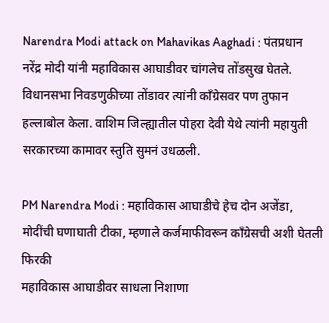Narendra Modi attack on Mahavikas Aaghadi : पंतप्रधान नरेंद्र मोदी यांनी महाविकास आघाडीवर चांगलेच तोंडसुख घेतले. विधानसभा निवडणुकीच्या तोंडावर त्यांनी काँग्रेसवर पण तुफान हल्लाबोल केला. वाशिम जिल्ह्यातील पोहरा देवी येथे त्यांनी महायुती सरकारच्या कामावर स्तुति सुमनं उधळली.

PM Narendra Modi : महाविकास आघाडीचे हेच दोन अजेंडा, मोदींची घणाघाती टीका, म्हणाले कर्जमाफीवरून काँग्रेसची अशी घेतली फिरकी
महाविकास आघाडीवर साधला निशाणा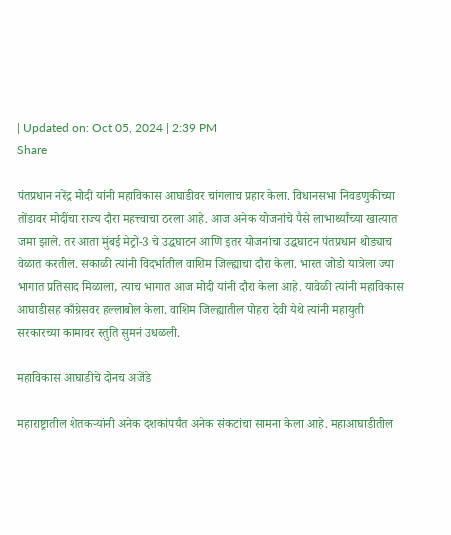| Updated on: Oct 05, 2024 | 2:39 PM
Share

पंतप्रधान नरेंद्र मोदी यांनी महाविकास आघाडीवर चांगलाच प्रहार केला. विधानसभा निवडणुकीच्या तोंडावर मोदींचा राज्य दौरा महत्त्वाचा ठरला आहे. आज अनेक योजनांचे पैसे लाभार्थ्यांच्या खात्यात जमा झाले. तर आता मुंबई मेट्रो-3 चे उद्धघाटन आणि इतर योजनांचा उद्धघाटन पंतप्रधान थोड्याच वेळात करतील. सकाळी त्यांनी विदर्भातील वाशिम जिल्ह्याचा दौरा केला. भारत जोडो यात्रेला ज्या भागात प्रतिसाद मिळाला, त्याच भागात आज मोदी यांनी दौरा केला आहे. यावेळी त्यांनी महाविकास आघाडीसह काँग्रेसवर हल्लाबोल केला. वाशिम जिल्ह्यातील पोहरा देवी येथे त्यांनी महायुती सरकारच्या कामावर स्तुति सुमनं उधळली.

महाविकास आघाडीचे दोनच अजेंडे

महाराष्ट्रातील शेतकऱ्यांनी अनेक दशकांपर्यंत अनेक संकटांचा सामना केला आहे. महाआघाडीतील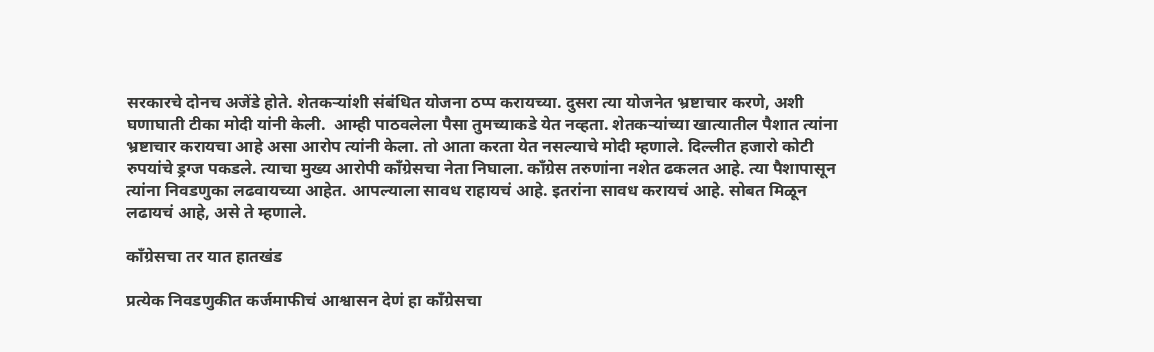सरकारचे दोनच अजेंडे होते. शेतकऱ्यांशी संबंधित योजना ठप्प करायच्या. दुसरा त्या योजनेत भ्रष्टाचार करणे, अशी घणाघाती टीका मोदी यांनी केली.  आम्ही पाठवलेला पैसा तुमच्याकडे येत नव्हता. शेतकऱ्यांच्या खात्यातील पैशात त्यांना भ्रष्टाचार करायचा आहे असा आरोप त्यांनी केला. तो आता करता येत नसल्याचे मोदी म्हणाले. दिल्लीत हजारो कोटी रुपयांचे ड्रग्ज पकडले. त्याचा मुख्य आरोपी काँग्रेसचा नेता निघाला. काँग्रेस तरुणांना नशेत ढकलत आहे. त्या पैशापासून त्यांना निवडणुका लढवायच्या आहेत. आपल्याला सावध राहायचं आहे. इतरांना सावध करायचं आहे. सोबत मिळून लढायचं आहे, असे ते म्हणाले.

काँग्रेसचा तर यात हातखंड

प्रत्येक निवडणुकीत कर्जमाफीचं आश्वासन देणं हा काँग्रेसचा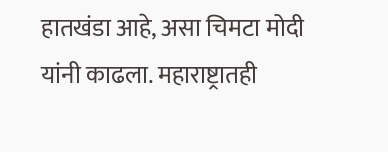हातखंडा आहे, असा चिमटा मोदी यांनी काढला. महाराष्ट्रातही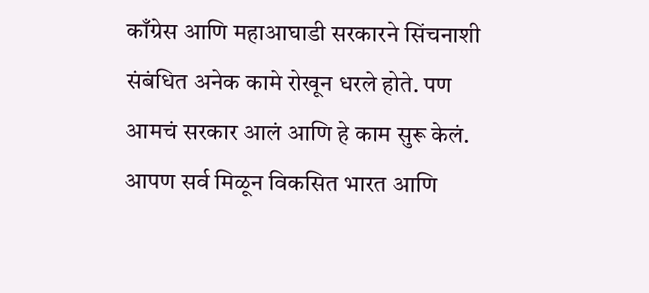काँग्रेस आणि महाआघाडी सरकारने सिंचनाशी संबंधित अनेक कामे रोखून धरले होते. पण आमचं सरकार आलं आणि हे काम सुरू केलं. आपण सर्व मिळून विकसित भारत आणि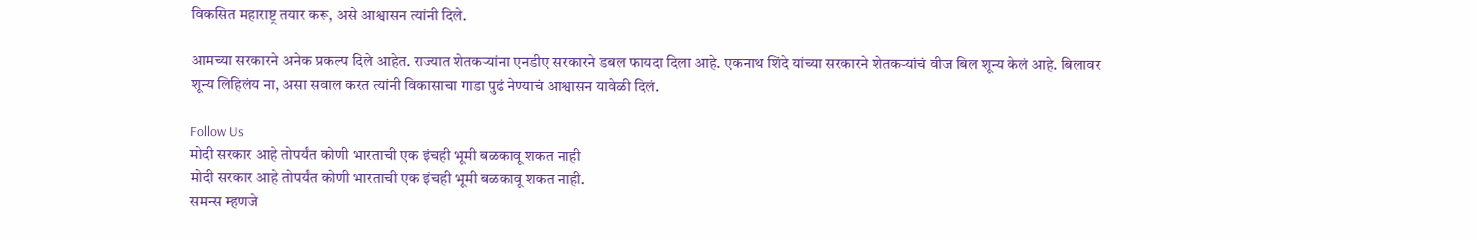विकसित महाराष्ट्र तयार करू, असे आश्वासन त्यांनी दिले.

आमच्या सरकारने अनेक प्रकल्प दिले आहेत. राज्यात शेतकऱ्यांना एनडीए सरकारने डबल फायदा दिला आहे. एकनाथ शिंदे यांच्या सरकारने शेतकऱ्यांचं वीज बिल शून्य केलं आहे. बिलावर शून्य लिहिलंय ना, असा सवाल करत त्यांनी विकासाचा गाडा पुढं नेण्याचं आश्वासन यावेळी दिलं.

Follow Us
मोदी सरकार आहे तोपर्यंत कोणी भारताची एक इंचही भूमी बळकावू शकत नाही
मोदी सरकार आहे तोपर्यंत कोणी भारताची एक इंचही भूमी बळकावू शकत नाही.
समन्स म्हणजे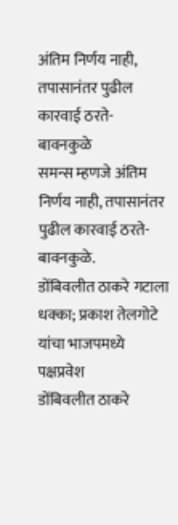अंतिम निर्णय नाही, तपासानंतर पुढील कारवाई ठरते- बावनकुळे
समन्स म्हणजे अंतिम निर्णय नाही, तपासानंतर पुढील कारवाई ठरते- बावनकुळे.
डोंबिवलीत ठाकरे गटाला धक्का; प्रकाश तेलगोटे यांचा भाजपमध्ये पक्षप्रवेश
डोंबिवलीत ठाकरे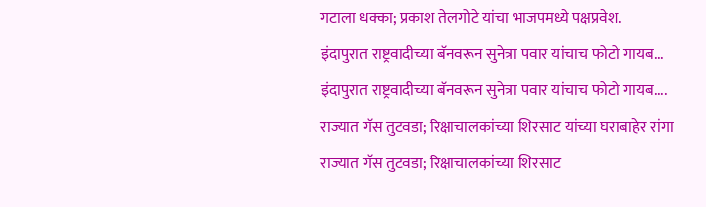गटाला धक्का; प्रकाश तेलगोटे यांचा भाजपमध्ये पक्षप्रवेश.
इंदापुरात राष्ट्रवादीच्या बॅनवरून सुनेत्रा पवार यांचाच फोटो गायब...
इंदापुरात राष्ट्रवादीच्या बॅनवरून सुनेत्रा पवार यांचाच फोटो गायब....
राज्यात गॅस तुटवडा; रिक्षाचालकांच्या शिरसाट यांच्या घराबाहेर रांगा
राज्यात गॅस तुटवडा; रिक्षाचालकांच्या शिरसाट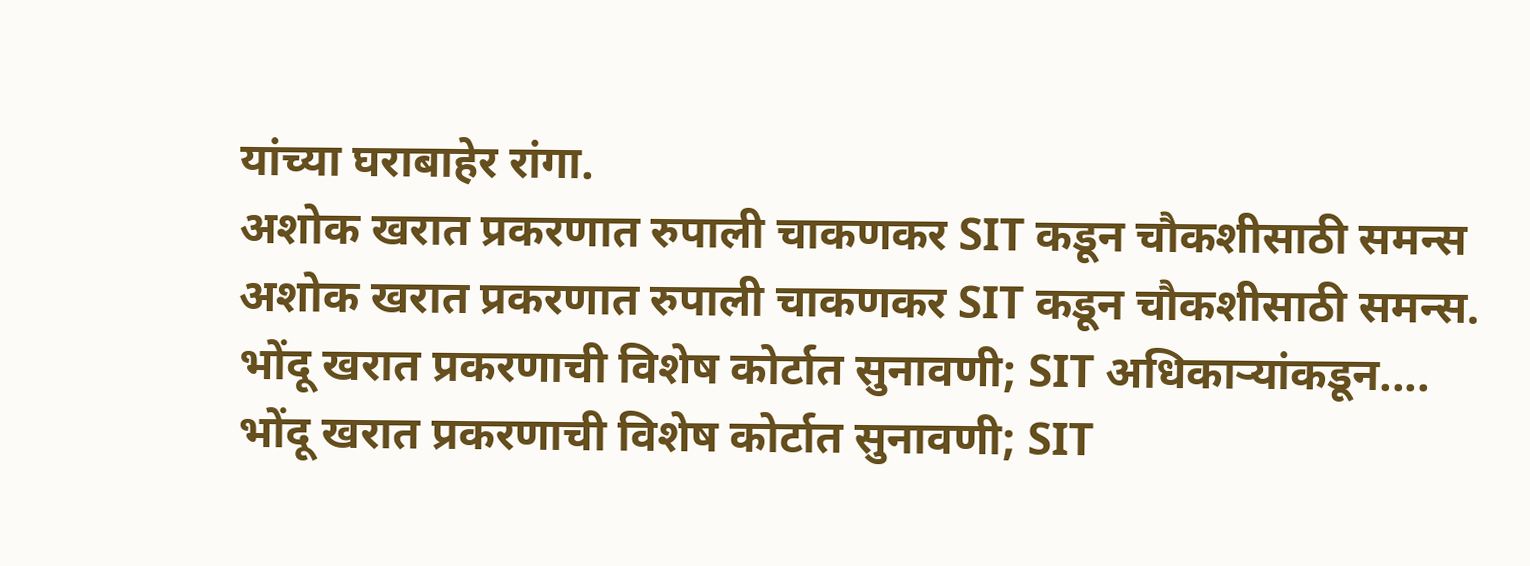यांच्या घराबाहेर रांगा.
अशोक खरात प्रकरणात रुपाली चाकणकर SIT कडून चौकशीसाठी समन्स
अशोक खरात प्रकरणात रुपाली चाकणकर SIT कडून चौकशीसाठी समन्स.
भोंदू खरात प्रकरणाची विशेष कोर्टात सुनावणी; SIT अधिकाऱ्यांकडून....
भोंदू खरात प्रकरणाची विशेष कोर्टात सुनावणी; SIT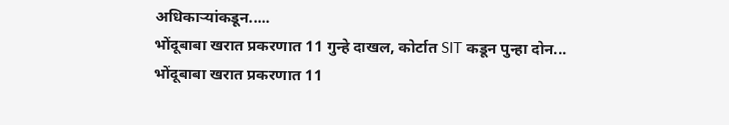अधिकाऱ्यांकडून.....
भोंदूबाबा खरात प्रकरणात 11 गुन्हे दाखल, कोर्टात SIT कडून पुन्हा दोन...
भोंदूबाबा खरात प्रकरणात 11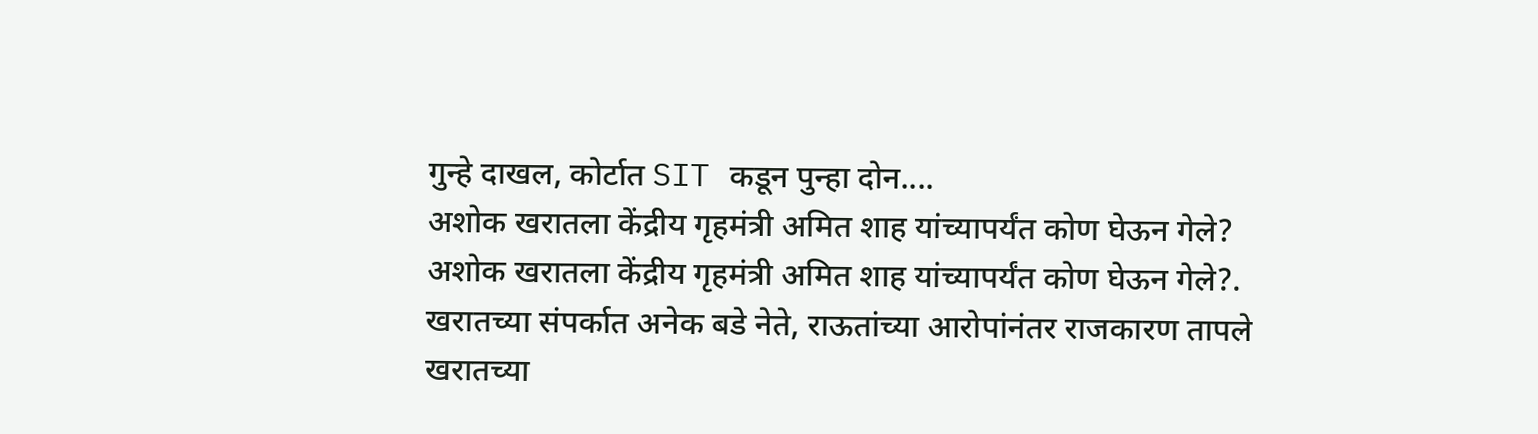गुन्हे दाखल, कोर्टात SIT कडून पुन्हा दोन....
अशोक खरातला केंद्रीय गृहमंत्री अमित शाह यांच्यापर्यंत कोण घेऊन गेले?
अशोक खरातला केंद्रीय गृहमंत्री अमित शाह यांच्यापर्यंत कोण घेऊन गेले?.
खरातच्या संपर्कात अनेक बडे नेते, राऊतांच्या आरोपांनंतर राजकारण तापले
खरातच्या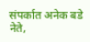संपर्कात अनेक बडे नेते,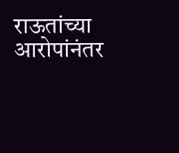राऊतांच्या आरोपांनंतर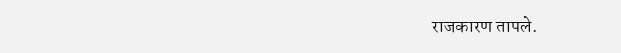राजकारण तापले.